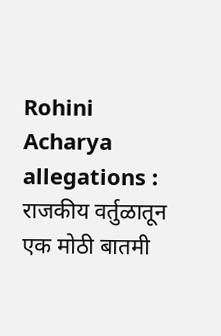Rohini Acharya allegations : राजकीय वर्तुळातून एक मोठी बातमी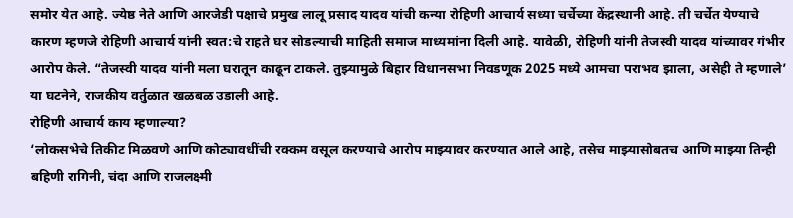समोर येत आहे. ज्येष्ठ नेते आणि आरजेडी पक्षाचे प्रमुख लालू प्रसाद यादव यांची कन्या रोहिणी आचार्य सध्या चर्चेच्या केंद्रस्थानी आहे. ती चर्चेत येण्याचे कारण म्हणजे रोहिणी आचार्य यांनी स्वत:चे राहते घर सोडल्याची माहिती समाज माध्यमांना दिली आहे. यावेळी, रोहिणी यांनी तेजस्वी यादव यांच्यावर गंभीर आरोप केले. “तेजस्वी यादव यांनी मला घरातून काढून टाकले. तुझ्यामुळे बिहार विधानसभा निवडणूक 2025 मध्ये आमचा पराभव झाला, असेही ते म्हणाले’ या घटनेने, राजकीय वर्तुळात खळबळ उडाली आहे.
रोहिणी आचार्य काय म्हणाल्या?
‘लोकसभेचे तिकीट मिळवणे आणि कोट्यावधींची रक्कम वसूल करण्याचे आरोप माझ्यावर करण्यात आले आहे, तसेच माझ्यासोबतच आणि माझ्या तिन्ही बहिणी रागिनी, चंदा आणि राजलक्ष्मी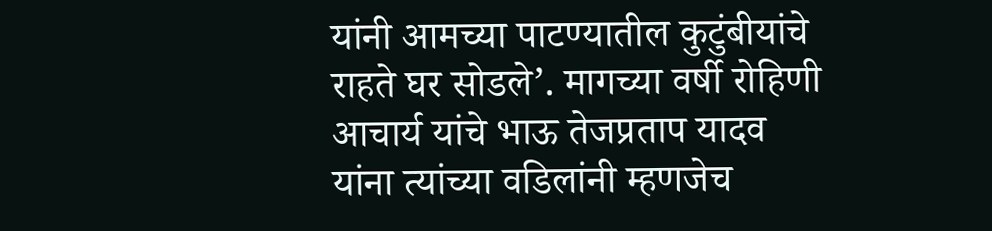यांनी आमच्या पाटण्यातील कुटुंबीयांचे राहते घर सोडले’. मागच्या वर्षी रोहिणी आचार्य यांचे भाऊ तेजप्रताप यादव यांना त्यांच्या वडिलांनी म्हणजेच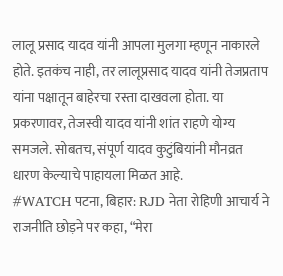लालू प्रसाद यादव यांनी आपला मुलगा म्हणून नाकारले होते. इतकंच नाही, तर लालूप्रसाद यादव यांनी तेजप्रताप यांना पक्षातून बाहेरचा रस्ता दाखवला होता. या प्रकरणावर, तेजस्वी यादव यांनी शांत राहणे योग्य समजले. सोबतच, संपूर्ण यादव कुटुंबियांनी मौनव्रत धारण केल्याचे पाहायला मिळत आहे.
#WATCH पटना, बिहार: RJD नेता रोहिणी आचार्य ने राजनीति छोड़ने पर कहा, “मेरा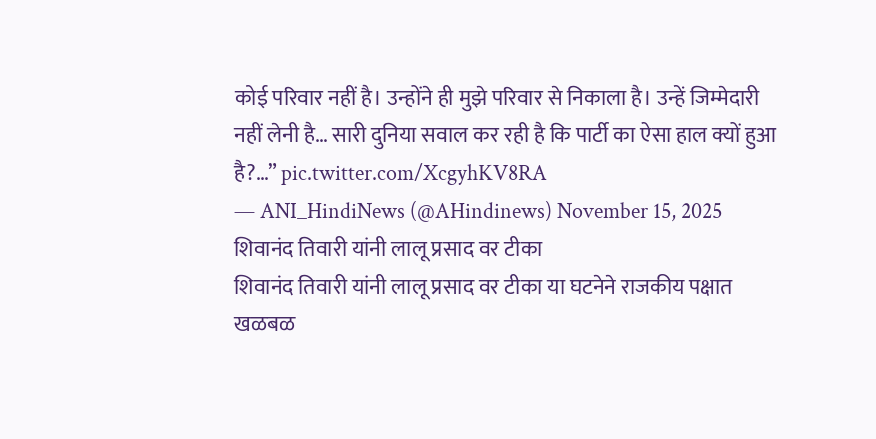कोई परिवार नहीं है। उन्होंने ही मुझे परिवार से निकाला है। उन्हें जिम्मेदारी नहीं लेनी है… सारी दुनिया सवाल कर रही है कि पार्टी का ऐसा हाल क्यों हुआ है?…” pic.twitter.com/XcgyhKV8RA
— ANI_HindiNews (@AHindinews) November 15, 2025
शिवानंद तिवारी यांनी लालू प्रसाद वर टीका
शिवानंद तिवारी यांनी लालू प्रसाद वर टीका या घटनेने राजकीय पक्षात खळबळ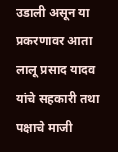उडाली असून या प्रकरणावर आता लालू प्रसाद यादव यांचे सहकारी तथा पक्षाचे माजी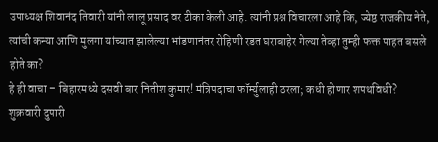उपाध्यक्ष शिवानंद तिवारी यांनी लालू प्रसाद वर टीका केली आहे. त्यांनी प्रश्न विचारला आहे कि, ज्येष्ठ राजकीय नेते, त्यांची कन्या आणि मुलगा यांच्यात झालेल्या भांडणानंतर रोहिणी रडत घराबाहेर गेल्या तेव्हा तुम्ही फक्त पाहत बसले होते का?
हे ही वाचा – बिहारमध्ये दसवी बार नितीश कुमार! मंत्रिपदाचा फॉर्म्युलाही ठरला; कधी होणार शपथविधी?
शुक्रवारी दुपारी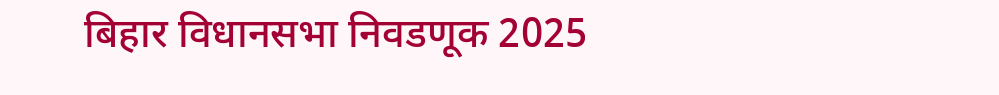बिहार विधानसभा निवडणूक 2025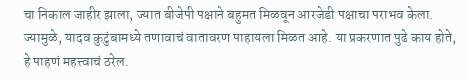चा निकाल जाहीर झाला, ज्यात बीजेपी पक्षाने बहुमत मिळवून आरजेडी पक्षाचा पराभव केला. ज्यामुळे, यादव कुटुंबामध्ये तणावाचं वातावरण पाहायला मिळत आहे. या प्रकरणात पुढे काय होते, हे पाहणं महत्त्वाचं ठरेल.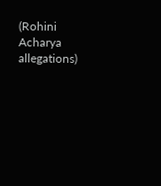(Rohini Acharya allegations)